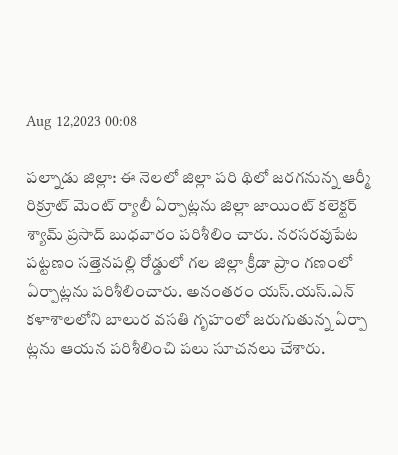Aug 12,2023 00:08

పల్నాడు జిల్లా: ఈ నెలలో జిల్లా పరి థిలో జరగనున్న ఆర్మీ రిక్రూట్‌ మెంట్‌ ర్యాలీ ఏర్పాట్లను జిల్లా జాయింట్‌ కలెక్టర్‌ శ్యామ్‌ ప్రసాద్‌ బుధవారం పరిశీలిం చారు. నరసరవుపేట పట్టణం సత్తెనపల్లి రోడ్డులో గల జిల్లా క్రీడా ప్రాం గణంలో ఏర్పాట్లను పరిశీలించారు. అనంతరం యస్‌.యస్‌.ఎన్‌ కళాశాలలోని బాలుర వసతి గృహంలో జరుగుతున్న ఏర్పా ట్లను ఆయన పరిశీలించి పలు సూచనలు చేశారు.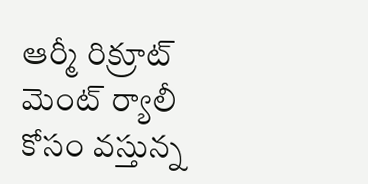ఆర్మీ రిక్రూట్‌ మెంట్‌ ర్యాలీ కోసం వస్తున్న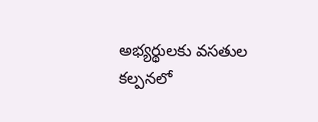అభ్యర్థులకు వసతుల కల్పనలో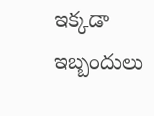ఇక్కడా ఇబ్బందులు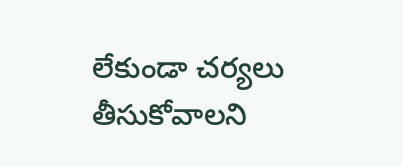లేకుండా చర్యలు తీసుకోవాలని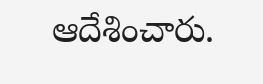ఆదేశించారు.